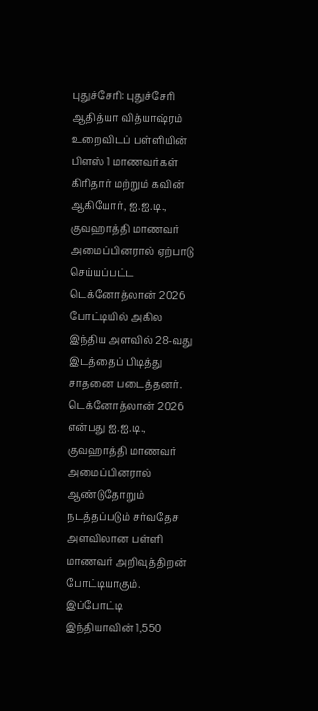புதுச்சேரி: புதுச்சேரி ஆதித்யா வித்யாஷ்ரம் உறைவிடப் பள்ளியின் பிளஸ் 1 மாணவர்கள் கிரிதார் மற்றும் கவின் ஆகியோர், ஐ.ஐ.டி., குவஹாத்தி மாணவர் அமைப்பினரால் ஏற்பாடு செய்யப்பட்ட டெக்னோத்லான் 2026 போட்டியில் அகில இந்திய அளவில் 28-வது இடத்தைப் பிடித்து சாதனை படைத்தனர்.
டெக்னோத்லான் 2026 என்பது ஐ.ஐ.டி., குவஹாத்தி மாணவர் அமைப்பினரால் ஆண்டுதோறும் நடத்தப்படும் சர்வதேச அளவிலான பள்ளி மாணவர் அறிவுத்திறன் போட்டியாகும். இப்போட்டி இந்தியாவின் 1,550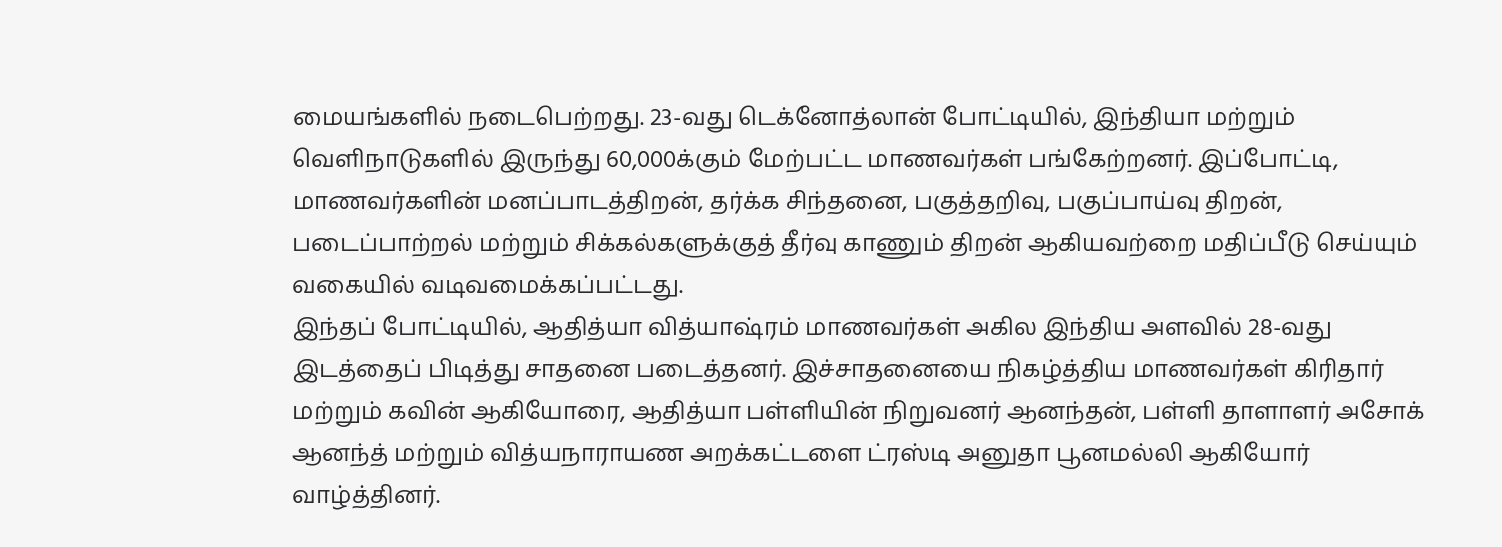மையங்களில் நடைபெற்றது. 23-வது டெக்னோத்லான் போட்டியில், இந்தியா மற்றும் வெளிநாடுகளில் இருந்து 60,000க்கும் மேற்பட்ட மாணவர்கள் பங்கேற்றனர். இப்போட்டி, மாணவர்களின் மனப்பாடத்திறன், தர்க்க சிந்தனை, பகுத்தறிவு, பகுப்பாய்வு திறன், படைப்பாற்றல் மற்றும் சிக்கல்களுக்குத் தீர்வு காணும் திறன் ஆகியவற்றை மதிப்பீடு செய்யும் வகையில் வடிவமைக்கப்பட்டது.
இந்தப் போட்டியில், ஆதித்யா வித்யாஷ்ரம் மாணவர்கள் அகில இந்திய அளவில் 28-வது இடத்தைப் பிடித்து சாதனை படைத்தனர். இச்சாதனையை நிகழ்த்திய மாணவர்கள் கிரிதார் மற்றும் கவின் ஆகியோரை, ஆதித்யா பள்ளியின் நிறுவனர் ஆனந்தன், பள்ளி தாளாளர் அசோக் ஆனந்த் மற்றும் வித்யநாராயண அறக்கட்டளை ட்ரஸ்டி அனுதா பூனமல்லி ஆகியோர் வாழ்த்தினர்.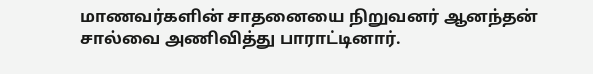மாணவர்களின் சாதனையை நிறுவனர் ஆனந்தன் சால்வை அணிவித்து பாராட்டினார்.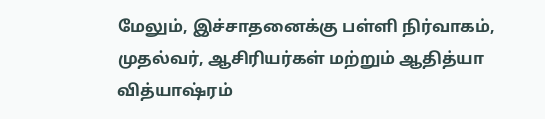மேலும், இச்சாதனைக்கு பள்ளி நிர்வாகம், முதல்வர், ஆசிரியர்கள் மற்றும் ஆதித்யா வித்யாஷ்ரம்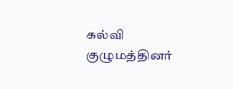கல்வி குழுமத்தினர்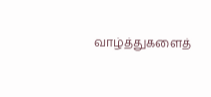வாழ்த்துகளைத்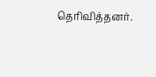தெரிவித்தனர்.